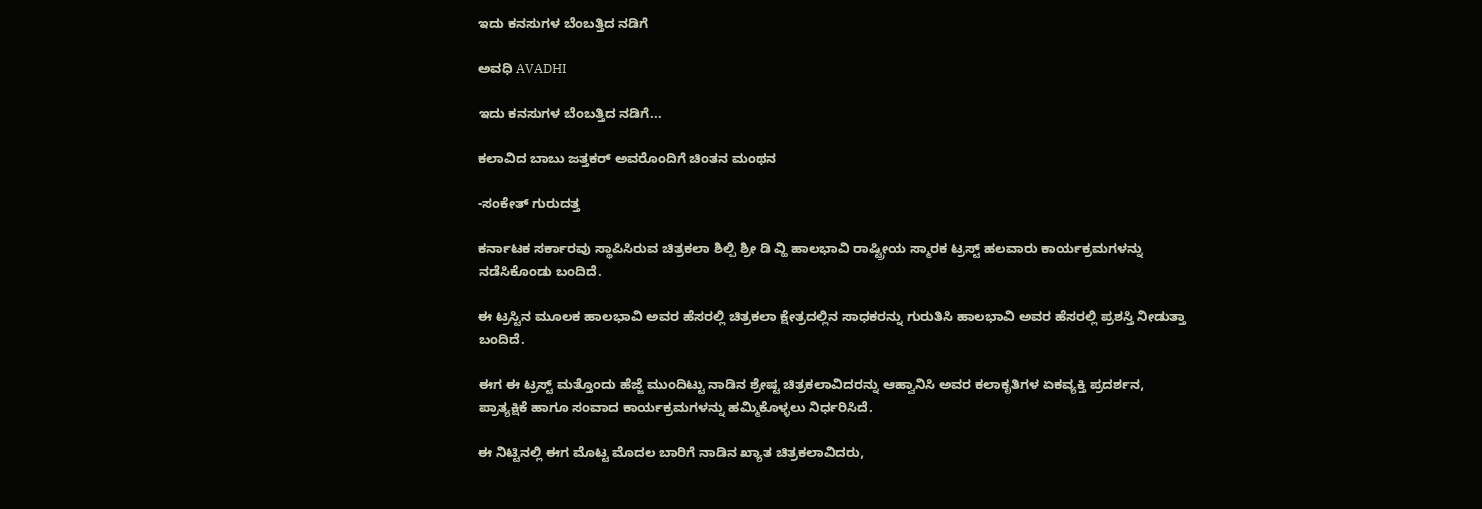ಇದು ಕನಸುಗಳ ಬೆಂಬತ್ತಿದ ನಡಿಗೆ‍

ಅವಧಿ AVADHI

ಇದು ಕನಸುಗಳ ಬೆಂಬತ್ತಿದ ನಡಿಗೆ...

ಕಲಾವಿದ ಬಾಬು ಜತ್ತಕರ್ ಅವರೊಂದಿಗೆ ಚಿಂತನ ಮಂಥನ

-ಸಂಕೇತ್ ಗುರುದತ್ತ

ಕರ್ನಾಟಕ ಸರ್ಕಾರವು ಸ್ಥಾಪಿಸಿರುವ ಚಿತ್ರಕಲಾ ಶಿಲ್ಪಿ ಶ್ರೀ ಡಿ ವ್ಹಿ ಹಾಲಭಾವಿ ರಾಷ್ಟ್ರೀಯ ಸ್ಮಾರಕ ಟ್ರಸ್ಟ್ ಹಲವಾರು ಕಾರ್ಯಕ್ರಮಗಳನ್ನು ನಡೆಸಿಕೊಂಡು ಬಂದಿದೆ.

ಈ ಟ್ರಸ್ಟಿನ ಮೂಲಕ ಹಾಲಭಾವಿ ಅವರ ಹೆಸರಲ್ಲಿ ಚಿತ್ರಕಲಾ ಕ್ಷೇತ್ರದಲ್ಲಿನ ಸಾಧಕರನ್ನು ಗುರುತಿಸಿ ಹಾಲಭಾವಿ ಅವರ ಹೆಸರಲ್ಲಿ ಪ್ರಶಸ್ತಿ ನೀಡುತ್ತಾ ಬಂದಿದೆ.

ಈಗ ಈ ಟ್ರಸ್ಟ್ ಮತ್ತೊಂದು ಹೆಜ್ಜೆ ಮುಂದಿಟ್ಟು ನಾಡಿನ ಶ್ರೇಷ್ಟ ಚಿತ್ರಕಲಾವಿದರನ್ನು ಆಹ್ವಾನಿಸಿ ಅವರ ಕಲಾಕೃತಿಗಳ ಏಕವ್ಯಕ್ತಿ ಪ್ರದರ್ಶನ, ಪ್ರಾತ್ಯಕ್ಷಿಕೆ ಹಾಗೂ ಸಂವಾದ ಕಾರ್ಯಕ್ರಮಗಳನ್ನು ಹಮ್ಮಿಕೊಳ್ಳಲು ನಿರ್ಧರಿಸಿದೆ.

ಈ ನಿಟ್ಟಿನಲ್ಲಿ ಈಗ ಮೊಟ್ಟ ಮೊದಲ ಬಾರಿಗೆ ನಾಡಿನ ಖ್ಯಾತ ಚಿತ್ರಕಲಾವಿದರು,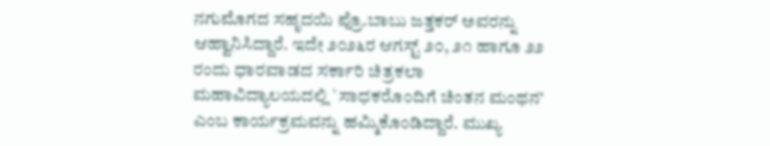ನಗುಮೊಗದ ಸಹೃದಯಿ ಪ್ರೊ.ಬಾಬು ಜತ್ತಕರ್ ಅವರನ್ನು ಆಹ್ವಾನಿಸಿದ್ದಾರೆ. ಇದೇ ೨೦೨೬ರ ಆಗಸ್ಟ್ ೨೦, ೨೧ ಹಾಗೂ ೨೨ ರಂದು ಧಾರವಾಡದ ಸರ್ಕಾರಿ ಚಿತ್ರಕಲಾ ಮಹಾವಿದ್ಯಾಲಯದಲ್ಲಿ `ಸಾಧಕರೊಂದಿಗೆ ಚಿಂತನ ಮಂಥನ’ ಎಂಬ ಕಾರ್ಯಕ್ರಮವನ್ನು ಹಮ್ಮಿಕೊಂಡಿದ್ದಾರೆ. ಮುಖ್ಯ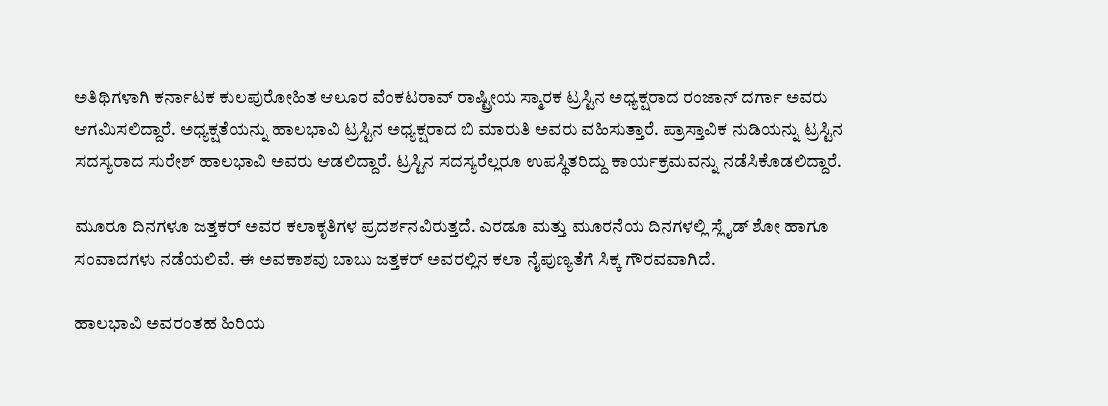ಅತಿಥಿಗಳಾಗಿ ಕರ್ನಾಟಕ ಕುಲಪುರೋಹಿತ ಆಲೂರ ವೆಂಕಟರಾವ್ ರಾಷ್ಟ್ರೀಯ ಸ್ಮಾರಕ ಟ್ರಸ್ಟಿನ ಅಧ್ಯಕ್ಷರಾದ ರಂಜಾನ್ ದರ್ಗಾ ಅವರು ಆಗಮಿಸಲಿದ್ದಾರೆ. ಅಧ್ಯಕ್ಷತೆಯನ್ನು ಹಾಲಭಾವಿ ಟ್ರಸ್ಟಿನ ಅಧ್ಯಕ್ಷರಾದ ಬಿ ಮಾರುತಿ ಅವರು ವಹಿಸುತ್ತಾರೆ. ಪ್ರಾಸ್ತಾವಿಕ ನುಡಿಯನ್ನು ಟ್ರಸ್ಟಿನ ಸದಸ್ಯರಾದ ಸುರೇಶ್ ಹಾಲಭಾವಿ ಅವರು ಆಡಲಿದ್ದಾರೆ. ಟ್ರಸ್ಟಿನ ಸದಸ್ಯರೆಲ್ಲರೂ ಉಪಸ್ಥಿತರಿದ್ದು ಕಾರ್ಯಕ್ರಮವನ್ನು ನಡೆಸಿಕೊಡಲಿದ್ದಾರೆ.

ಮೂರೂ ದಿನಗಳೂ ಜತ್ತಕರ್ ಅವರ ಕಲಾಕೃತಿಗಳ ಪ್ರದರ್ಶನವಿರುತ್ತದೆ. ಎರಡೂ ಮತ್ತು ಮೂರನೆಯ ದಿನಗಳಲ್ಲಿ ಸ್ಲೈಡ್ ಶೋ ಹಾಗೂ ಸಂವಾದಗಳು ನಡೆಯಲಿವೆ. ಈ ಅವಕಾಶವು ಬಾಬು ಜತ್ತಕರ್ ಅವರಲ್ಲಿನ ಕಲಾ ನೈಪುಣ್ಯತೆಗೆ ಸಿಕ್ಕ ಗೌರವವಾಗಿದೆ.

ಹಾಲಭಾವಿ ಅವರಂತಹ ಹಿರಿಯ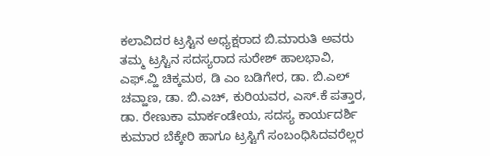ಕಲಾವಿದರ ಟ್ರಸ್ಟಿನ ಅಧ್ಯಕ್ಷರಾದ ಬಿ.ಮಾರುತಿ ಅವರು ತಮ್ಮ ಟ್ರಸ್ಟಿನ ಸದಸ್ಯರಾದ ಸುರೇಶ್ ಹಾಲಭಾವಿ, ಎಫ್.ವ್ಹಿ ಚಿಕ್ಕಮಠ, ಡಿ ಎಂ ಬಡಿಗೇರ, ಡಾ. ಬಿ.ಎಲ್ ಚವ್ಹಾಣ, ಡಾ. ಬಿ.ಎಚ್, ಕುರಿಯವರ, ಎಸ್.ಕೆ ಪತ್ತಾರ, ಡಾ. ರೇಣುಕಾ ಮಾರ್ಕಂಡೇಯ, ಸದಸ್ಯ ಕಾರ್ಯದರ್ಶಿ ಕುಮಾರ ಬೆಕ್ಕೇರಿ ಹಾಗೂ ಟ್ರಸ್ಟಿಗೆ ಸಂಬಂಧಿಸಿದವರೆಲ್ಲರ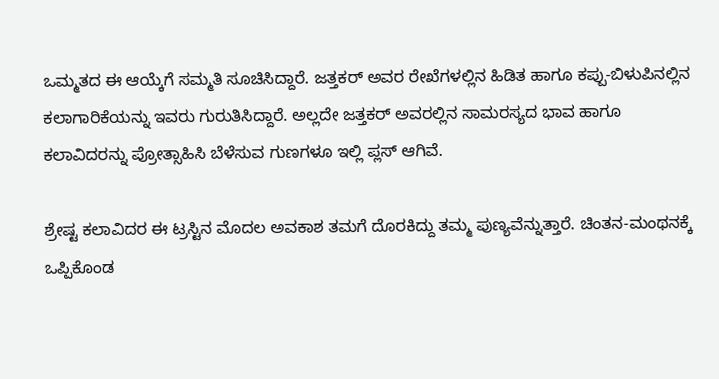ಒಮ್ಮತದ ಈ ಆಯ್ಕೆಗೆ ಸಮ್ಮತಿ ಸೂಚಿಸಿದ್ದಾರೆ. ಜತ್ತಕರ್ ಅವರ ರೇಖೆಗಳಲ್ಲಿನ ಹಿಡಿತ ಹಾಗೂ ಕಪ್ಪು-ಬಿಳುಪಿನಲ್ಲಿನ ಕಲಾಗಾರಿಕೆಯನ್ನು ಇವರು ಗುರುತಿಸಿದ್ದಾರೆ. ಅಲ್ಲದೇ ಜತ್ತಕರ್ ಅವರಲ್ಲಿನ ಸಾಮರಸ್ಯದ ಭಾವ ಹಾಗೂ ಕಲಾವಿದರನ್ನು ಪ್ರೋತ್ಸಾಹಿಸಿ ಬೆಳೆಸುವ ಗುಣಗಳೂ ಇಲ್ಲಿ ಪ್ಲಸ್ ಆಗಿವೆ.

ಶ್ರೇಷ್ಟ ಕಲಾವಿದರ ಈ ಟ್ರಸ್ಟಿನ ಮೊದಲ ಅವಕಾಶ ತಮಗೆ ದೊರಕಿದ್ದು ತಮ್ಮ ಪುಣ್ಯವೆನ್ನುತ್ತಾರೆ. ಚಿಂತನ-ಮಂಥನಕ್ಕೆ ಒಪ್ಪಿಕೊಂಡ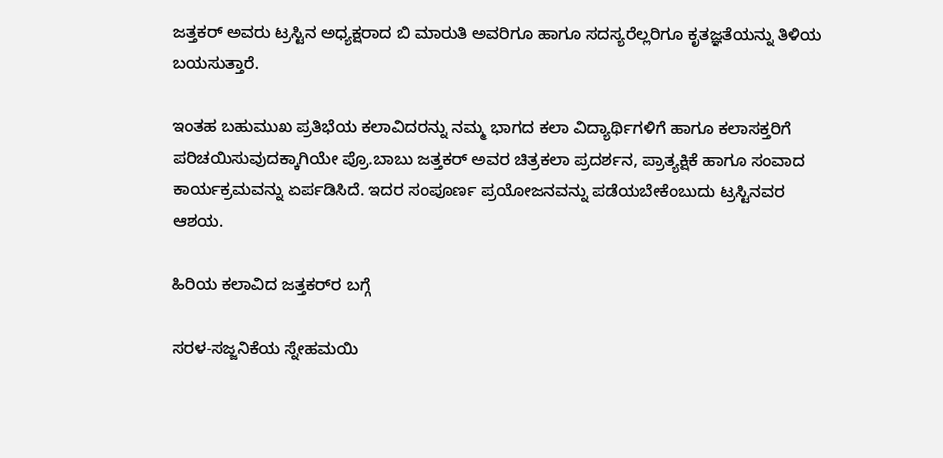ಜತ್ತಕರ್ ಅವರು ಟ್ರಸ್ಟಿನ ಅಧ್ಯಕ್ಷರಾದ ಬಿ ಮಾರುತಿ ಅವರಿಗೂ ಹಾಗೂ ಸದಸ್ಯರೆಲ್ಲರಿಗೂ ಕೃತಜ್ಞತೆಯನ್ನು ತಿಳಿಯ ಬಯಸುತ್ತಾರೆ.

ಇಂತಹ ಬಹುಮುಖ ಪ್ರತಿಭೆಯ ಕಲಾವಿದರನ್ನು ನಮ್ಮ ಭಾಗದ ಕಲಾ ವಿದ್ಯಾರ್ಥಿಗಳಿಗೆ ಹಾಗೂ ಕಲಾಸಕ್ತರಿಗೆ ಪರಿಚಯಿಸುವುದಕ್ಕಾಗಿಯೇ ಪ್ರೊ.ಬಾಬು ಜತ್ತಕರ್ ಅವರ ಚಿತ್ರಕಲಾ ಪ್ರದರ್ಶನ, ಪ್ರಾತ್ಯಕ್ಷಿಕೆ ಹಾಗೂ ಸಂವಾದ ಕಾರ್ಯಕ್ರಮವನ್ನು ಏರ್ಪಡಿಸಿದೆ. ಇದರ ಸಂಪೂರ್ಣ ಪ್ರಯೋಜನವನ್ನು ಪಡೆಯಬೇಕೆಂಬುದು ಟ್ರಸ್ಟಿನವರ ಆಶಯ.

ಹಿರಿಯ ಕಲಾವಿದ ಜತ್ತಕರ್‌ರ ಬಗ್ಗೆ

ಸರಳ-ಸಜ್ಜನಿಕೆಯ ಸ್ನೇಹಮಯಿ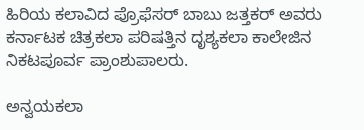ಹಿರಿಯ ಕಲಾವಿದ ಪ್ರೊಫೆಸರ್ ಬಾಬು ಜತ್ತಕರ್ ಅವರು ಕರ್ನಾಟಕ ಚಿತ್ರಕಲಾ ಪರಿಷತ್ತಿನ ದೃಶ್ಯಕಲಾ ಕಾಲೇಜಿನ ನಿಕಟಪೂರ್ವ ಪ್ರಾಂಶುಪಾಲರು.

ಅನ್ವಯಕಲಾ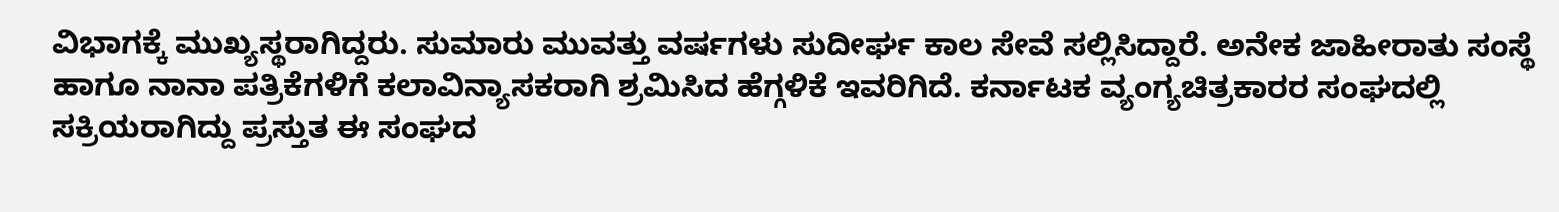ವಿಭಾಗಕ್ಕೆ ಮುಖ್ಯಸ್ಥರಾಗಿದ್ದರು. ಸುಮಾರು ಮುವತ್ತು ವರ್ಷಗಳು ಸುದೀರ್ಘ ಕಾಲ ಸೇವೆ ಸಲ್ಲಿಸಿದ್ದಾರೆ. ಅನೇಕ ಜಾಹೀರಾತು ಸಂಸ್ಥೆ ಹಾಗೂ ನಾನಾ ಪತ್ರಿಕೆಗಳಿಗೆ ಕಲಾವಿನ್ಯಾಸಕರಾಗಿ ಶ್ರಮಿಸಿದ ಹೆಗ್ಗಳಿಕೆ ಇವರಿಗಿದೆ. ಕರ್ನಾಟಕ ವ್ಯಂಗ್ಯಚಿತ್ರಕಾರರ ಸಂಘದಲ್ಲಿ ಸಕ್ರಿಯರಾಗಿದ್ದು ಪ್ರಸ್ತುತ ಈ ಸಂಘದ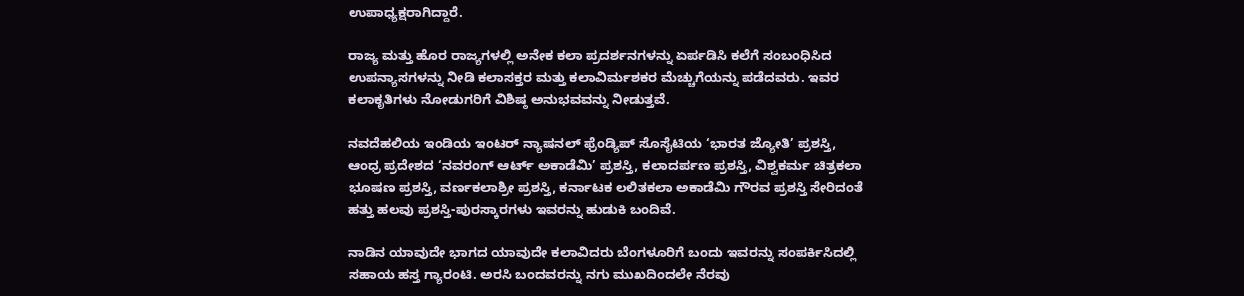ಉಪಾಧ್ಯಕ್ಷರಾಗಿದ್ದಾರೆ.

ರಾಜ್ಯ ಮತ್ತು ಹೊರ ರಾಜ್ಯಗಳಲ್ಲಿ ಅನೇಕ ಕಲಾ ಪ್ರದರ್ಶನಗಳನ್ನು ಏರ್ಪಡಿಸಿ ಕಲೆಗೆ ಸಂಬಂಧಿಸಿದ ಉಪನ್ಯಾಸಗಳನ್ನು ನೀಡಿ ಕಲಾಸಕ್ತರ ಮತ್ತು ಕಲಾವಿರ್ಮಶಕರ ಮೆಚ್ಚುಗೆಯನ್ನು ಪಡೆದವರು. ಇವರ ಕಲಾಕೃತಿಗಳು ನೋಡುಗರಿಗೆ ವಿಶಿಷ್ಠ ಅನುಭವವನ್ನು ನೀಡುತ್ತವೆ.

ನವದೆಹಲಿಯ ಇಂಡಿಯ ಇಂಟರ್ ನ್ಯಾಷನಲ್ ಫ್ರೆಂಡ್ಯಿಪ್ ಸೊಸೈಟಿಯ ‘ಭಾರತ ಜ್ಯೋತಿ’ ಪ್ರಶಸ್ತಿ, ಆಂಧ್ರ ಪ್ರದೇಶದ ‘ನವರಂಗ್ ಆರ್ಟ್ ಅಕಾಡೆಮಿ’ ಪ್ರಶಸ್ತಿ, ಕಲಾದರ್ಪಣ ಪ್ರಶಸ್ತಿ, ವಿಶ್ವಕರ್ಮ ಚಿತ್ರಕಲಾ ಭೂಷಣ ಪ್ರಶಸ್ತಿ, ವರ್ಣಕಲಾಶ್ರೀ ಪ್ರಶಸ್ತಿ, ಕರ್ನಾಟಕ ಲಲಿತಕಲಾ ಅಕಾಡೆಮಿ ಗೌರವ ಪ್ರಶಸ್ತಿ ಸೇರಿದಂತೆ ಹತ್ತು ಹಲವು ಪ್ರಶಸ್ತಿ-ಪುರಸ್ಕಾರಗಳು ಇವರನ್ನು ಹುಡುಕಿ ಬಂದಿವೆ.

ನಾಡಿನ ಯಾವುದೇ ಭಾಗದ ಯಾವುದೇ ಕಲಾವಿದರು ಬೆಂಗಳೂರಿಗೆ ಬಂದು ಇವರನ್ನು ಸಂಪರ್ಕಿಸಿದಲ್ಲಿ ಸಹಾಯ ಹಸ್ತ ಗ್ಯಾರಂಟಿ. ಅರಸಿ ಬಂದವರನ್ನು ನಗು ಮುಖದಿಂದಲೇ ನೆರವು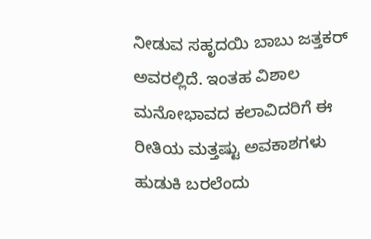ನೀಡುವ ಸಹೃದಯಿ ಬಾಬು ಜತ್ತಕರ್ ಅವರಲ್ಲಿದೆ. ಇಂತಹ ವಿಶಾಲ ಮನೋಭಾವದ ಕಲಾವಿದರಿಗೆ ಈ ರೀತಿಯ ಮತ್ತಷ್ಟು ಅವಕಾಶಗಳು ಹುಡುಕಿ ಬರಲೆಂದು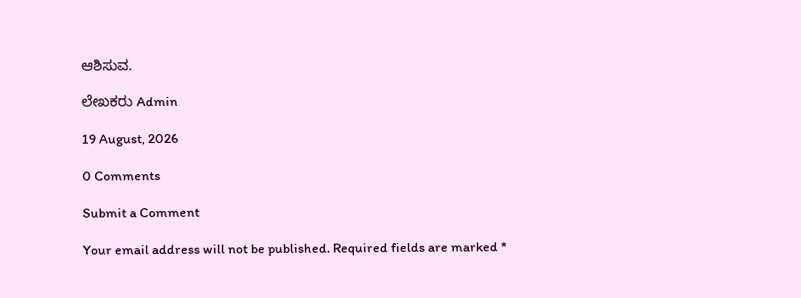ಆಶಿಸುವ.

ಲೇಖಕರು Admin

19 August, 2026

0 Comments

Submit a Comment

Your email address will not be published. Required fields are marked *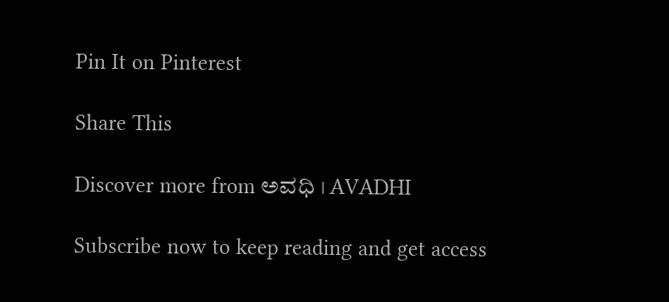Pin It on Pinterest

Share This

Discover more from ಅವಧಿ । AVADHI

Subscribe now to keep reading and get access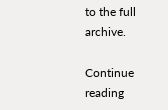to the full archive.

Continue reading